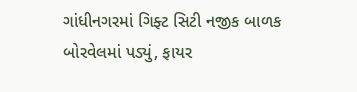ગાંધીનગરમાં ગિફ્ટ સિટી નજીક બાળક બોરવેલમાં પડ્યું, ફાયર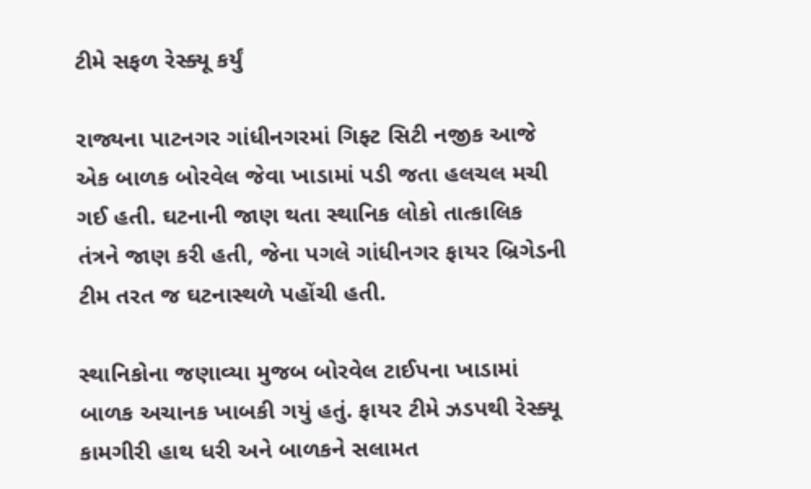ટીમે સફળ રેસ્ક્યૂ કર્યું

રાજ્યના પાટનગર ગાંધીનગરમાં ગિફ્ટ સિટી નજીક આજે એક બાળક બોરવેલ જેવા ખાડામાં પડી જતા હલચલ મચી ગઈ હતી. ઘટનાની જાણ થતા સ્થાનિક લોકો તાત્કાલિક તંત્રને જાણ કરી હતી, જેના પગલે ગાંધીનગર ફાયર બ્રિગેડની ટીમ તરત જ ઘટનાસ્થળે પહોંચી હતી.

સ્થાનિકોના જણાવ્યા મુજબ બોરવેલ ટાઈપના ખાડામાં બાળક અચાનક ખાબકી ગયું હતું. ફાયર ટીમે ઝડપથી રેસ્ક્યૂ કામગીરી હાથ ધરી અને બાળકને સલામત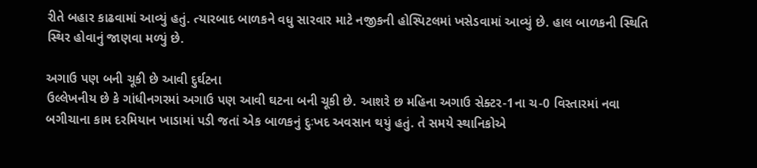રીતે બહાર કાઢવામાં આવ્યું હતું. ત્યારબાદ બાળકને વધુ સારવાર માટે નજીકની હોસ્પિટલમાં ખસેડવામાં આવ્યું છે. હાલ બાળકની સ્થિતિ સ્થિર હોવાનું જાણવા મળ્યું છે.

અગાઉ પણ બની ચૂકી છે આવી દુર્ઘટના
ઉલ્લેખનીય છે કે ગાંધીનગરમાં અગાઉ પણ આવી ઘટના બની ચૂકી છે. આશરે છ મહિના અગાઉ સેક્ટર-1ના ચ-0 વિસ્તારમાં નવા બગીચાના કામ દરમિયાન ખાડામાં પડી જતાં એક બાળકનું દુઃખદ અવસાન થયું હતું. તે સમયે સ્થાનિકોએ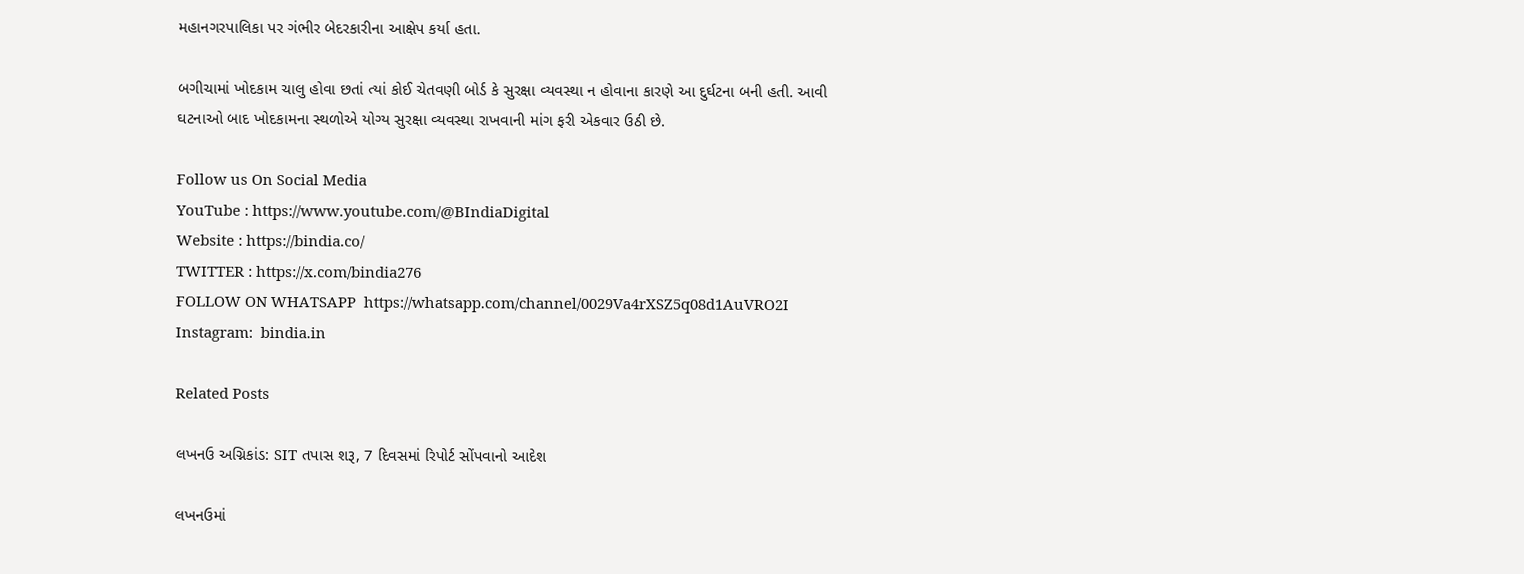મહાનગરપાલિકા પર ગંભીર બેદરકારીના આક્ષેપ કર્યા હતા.

બગીચામાં ખોદકામ ચાલુ હોવા છતાં ત્યાં કોઈ ચેતવણી બોર્ડ કે સુરક્ષા વ્યવસ્થા ન હોવાના કારણે આ દુર્ઘટના બની હતી. આવી ઘટનાઓ બાદ ખોદકામના સ્થળોએ યોગ્ય સુરક્ષા વ્યવસ્થા રાખવાની માંગ ફરી એકવાર ઉઠી છે.

Follow us On Social Media
YouTube : https://www.youtube.com/@BIndiaDigital
Website : https://bindia.co/
TWITTER : https://x.com/bindia276
FOLLOW ON WHATSAPP  https://whatsapp.com/channel/0029Va4rXSZ5q08d1AuVRO2I
Instagram:  bindia.in

Related Posts

લખનઉ અગ્નિકાંડ: SIT તપાસ શરૂ, 7 દિવસમાં રિપોર્ટ સોંપવાનો આદેશ

લખનઉમાં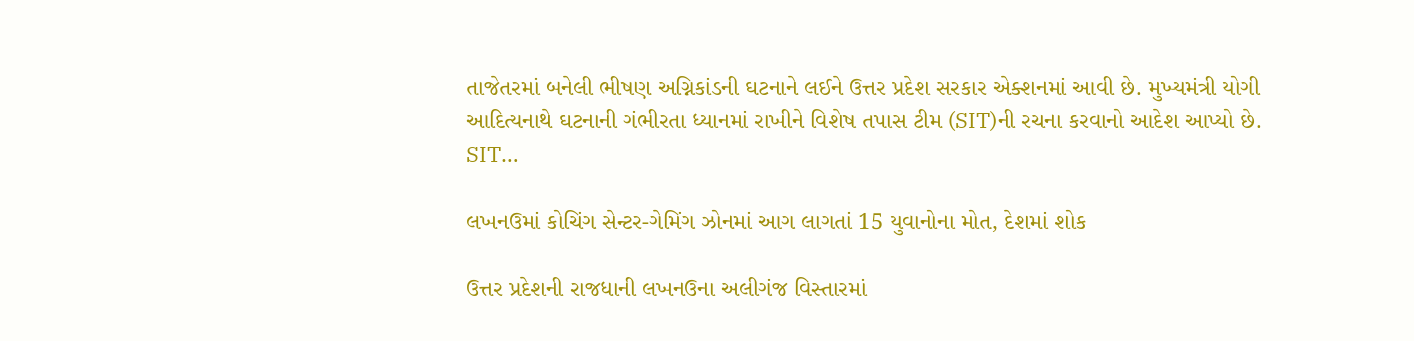તાજેતરમાં બનેલી ભીષણ અગ્નિકાંડની ઘટનાને લઈને ઉત્તર પ્રદેશ સરકાર એક્શનમાં આવી છે. મુખ્યમંત્રી યોગી આદિત્યનાથે ઘટનાની ગંભીરતા ધ્યાનમાં રાખીને વિશેષ તપાસ ટીમ (SIT)ની રચના કરવાનો આદેશ આપ્યો છે. SIT…

લખનઉમાં કોચિંગ સેન્ટર-ગેમિંગ ઝોનમાં આગ લાગતાં 15 યુવાનોના મોત, દેશમાં શોક

ઉત્તર પ્રદેશની રાજધાની લખનઉના અલીગંજ વિસ્તારમાં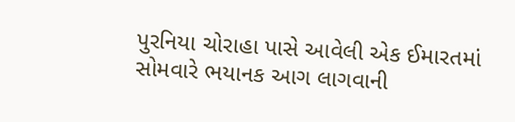પુરનિયા ચોરાહા પાસે આવેલી એક ઈમારતમાં સોમવારે ભયાનક આગ લાગવાની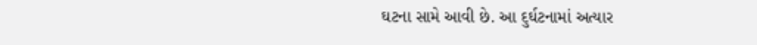ઘટના સામે આવી છે. આ દુર્ઘટનામાં અત્યાર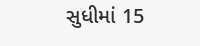સુધીમાં 15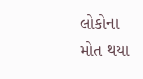લોકોના મોત થયા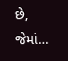છે, જેમાં…